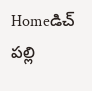Homeడిచ్ పల్లి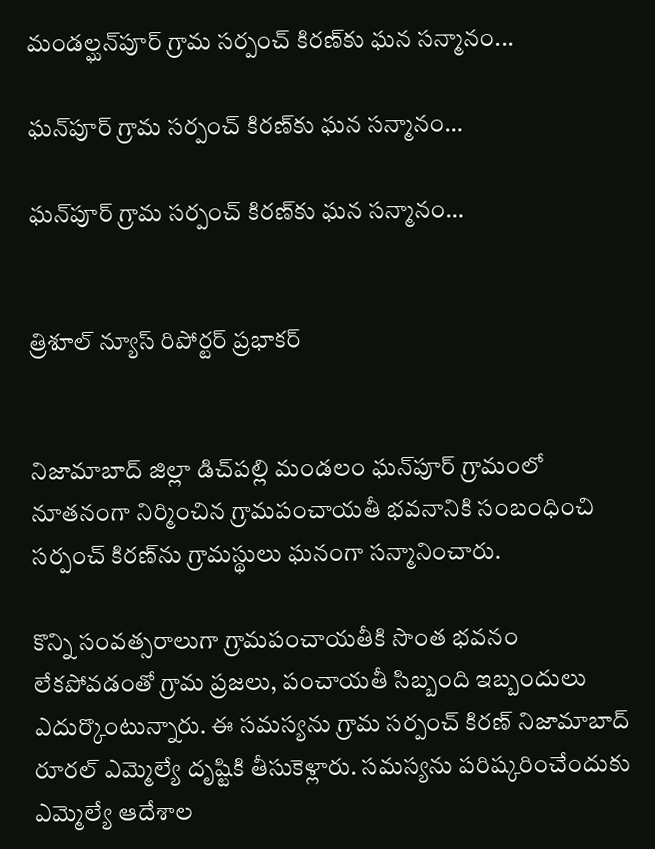మండల్ఘన్‌పూర్ గ్రామ సర్పంచ్ కిరణ్‌కు ఘన సన్మానం...

ఘన్‌పూర్ గ్రామ సర్పంచ్ కిరణ్‌కు ఘన సన్మానం…

ఘన్‌పూర్ గ్రామ సర్పంచ్ కిరణ్‌కు ఘన సన్మానం…


త్రిశూల్ న్యూస్ రిపోర్టర్ ప్రభాకర్


నిజామాబాద్ జిల్లా డిచ్‌పల్లి మండలం ఘన్‌పూర్ గ్రామంలో నూతనంగా నిర్మించిన గ్రామపంచాయతీ భవనానికి సంబంధించి సర్పంచ్ కిరణ్‌ను గ్రామస్థులు ఘనంగా సన్మానించారు.

కొన్ని సంవత్సరాలుగా గ్రామపంచాయతీకి సొంత భవనం లేకపోవడంతో గ్రామ ప్రజలు, పంచాయతీ సిబ్బంది ఇబ్బందులు ఎదుర్కొంటున్నారు. ఈ సమస్యను గ్రామ సర్పంచ్ కిరణ్ నిజామాబాద్ రూరల్ ఎమ్మెల్యే దృష్టికి తీసుకెళ్లారు. సమస్యను పరిష్కరించేందుకు ఎమ్మెల్యే ఆదేశాల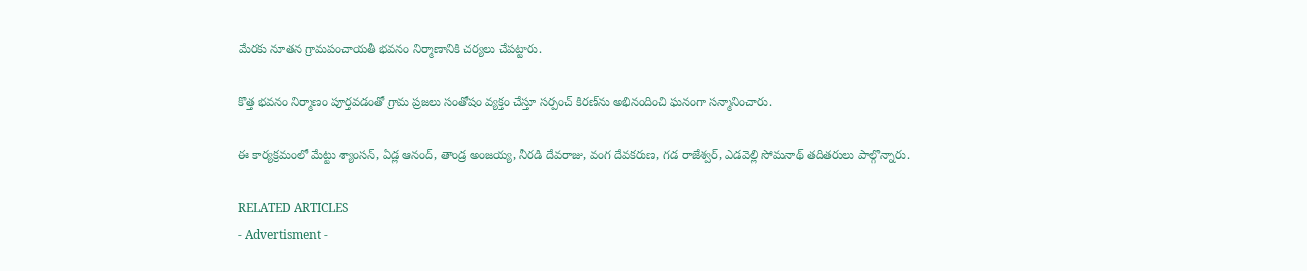మేరకు నూతన గ్రామపంచాయతీ భవనం నిర్మాణానికి చర్యలు చేపట్టారు.

కొత్త భవనం నిర్మాణం పూర్తవడంతో గ్రామ ప్రజలు సంతోషం వ్యక్తం చేస్తూ సర్పంచ్ కిరణ్‌ను అభినందించి ఘనంగా సన్మానించారు.

ఈ కార్యక్రమంలో మేట్టు శ్యాంసన్, ఏడ్ల ఆనంద్, తాండ్ర అంజయ్య, నీరడి దేవరాజు, వంగ దేవకరుణ, గడ రాజేశ్వర్, ఎడవెల్లి సోమనాథ్ తదితరులు పాల్గొన్నారు.

RELATED ARTICLES
- Advertisment -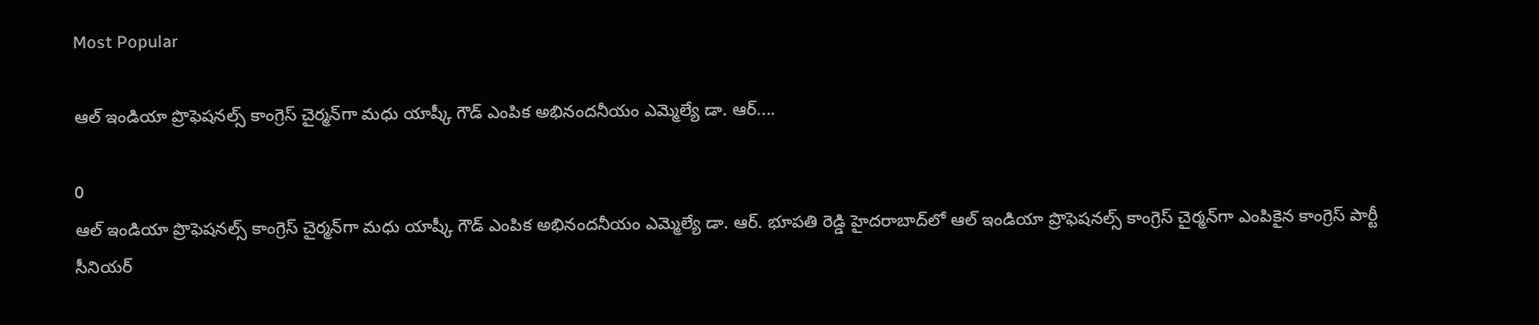Most Popular

ఆల్ ఇండియా ప్రొఫెషనల్స్ కాంగ్రెస్ చైర్మన్‌గా మధు యాష్కీ గౌడ్ ఎంపిక అభినందనీయం ఎమ్మెల్యే డా. ఆర్....

0
ఆల్ ఇండియా ప్రొఫెషనల్స్ కాంగ్రెస్ చైర్మన్‌గా మధు యాష్కీ గౌడ్ ఎంపిక అభినందనీయం ఎమ్మెల్యే డా. ఆర్. భూపతి రెడ్డి హైదరాబాద్‌లో ఆల్ ఇండియా ప్రొఫెషనల్స్ కాంగ్రెస్ చైర్మన్‌గా ఎంపికైన కాంగ్రెస్ పార్టీ సీనియర్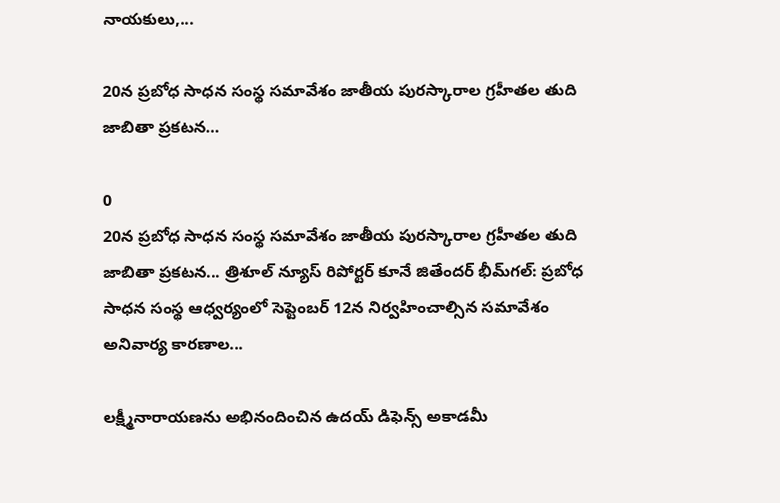నాయకులు,...

20న ప్రబోధ సాధన సంస్థ సమావేశం జాతీయ పురస్కారాల గ్రహీతల తుది జాబితా ప్రకటన…

0
20న ప్రబోధ సాధన సంస్థ సమావేశం జాతీయ పురస్కారాల గ్రహీతల తుది జాబితా ప్రకటన... త్రిశూల్ న్యూస్ రిపోర్టర్ కూనే జితేందర్ భీమ్‌గల్: ప్రబోధ సాధన సంస్థ ఆధ్వర్యంలో సెప్టెంబర్ 12న నిర్వహించాల్సిన సమావేశం అనివార్య కారణాల...

లక్ష్మీనారాయణను అభినందించిన ఉదయ్ డిఫెన్స్ అకాడమీ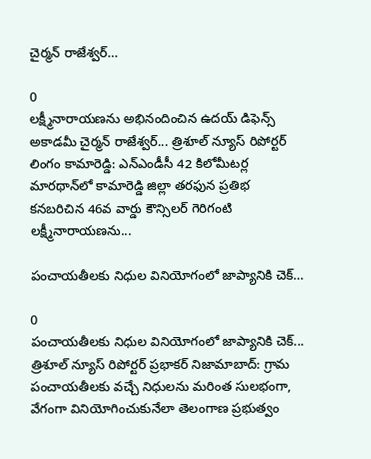చైర్మన్ రాజేశ్వర్…

0
లక్ష్మీనారాయణను అభినందించిన ఉదయ్ డిఫెన్స్ అకాడమీ చైర్మన్ రాజేశ్వర్... త్రిశూల్ న్యూస్ రిపోర్టర్ లింగం కామారెడ్డి: ఎన్‌ఎండీసీ 42 కిలోమీటర్ల మారథాన్‌లో కామారెడ్డి జిల్లా తరఫున ప్రతిభ కనబరిచిన 46వ వార్డు కౌన్సిలర్ గెరిగంటి లక్ష్మీనారాయణను...

పంచాయతీలకు నిధుల వినియోగంలో జాప్యానికి చెక్…

0
పంచాయతీలకు నిధుల వినియోగంలో జాప్యానికి చెక్... త్రిశూల్ న్యూస్ రిపోర్టర్ ప్రభాకర్ నిజామాబాద్: గ్రామ పంచాయతీలకు వచ్చే నిధులను మరింత సులభంగా, వేగంగా వినియోగించుకునేలా తెలంగాణ ప్రభుత్వం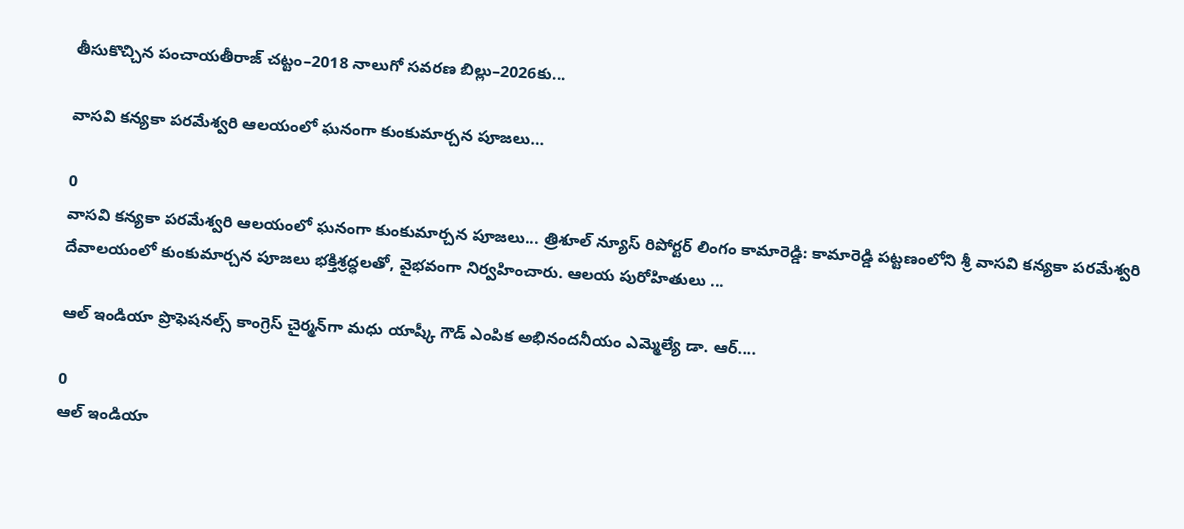తీసుకొచ్చిన పంచాయతీరాజ్ చట్టం–2018 నాలుగో సవరణ బిల్లు–2026కు...

వాసవి కన్యకా పరమేశ్వరి ఆలయంలో ఘనంగా కుంకుమార్చన పూజలు…

0
వాసవి కన్యకా పరమేశ్వరి ఆలయంలో ఘనంగా కుంకుమార్చన పూజలు... త్రిశూల్ న్యూస్ రిపోర్టర్ లింగం కామారెడ్డి: కామారెడ్డి పట్టణంలోని శ్రీ వాసవి కన్యకా పరమేశ్వరి దేవాలయంలో కుంకుమార్చన పూజలు భక్తిశ్రద్ధలతో, వైభవంగా నిర్వహించారు. ఆలయ పురోహితులు ...

ఆల్ ఇండియా ప్రొఫెషనల్స్ కాంగ్రెస్ చైర్మన్‌గా మధు యాష్కీ గౌడ్ ఎంపిక అభినందనీయం ఎమ్మెల్యే డా. ఆర్....

0
ఆల్ ఇండియా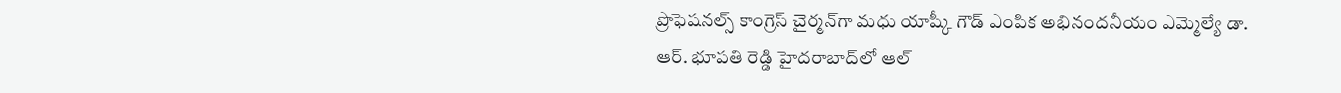ప్రొఫెషనల్స్ కాంగ్రెస్ చైర్మన్‌గా మధు యాష్కీ గౌడ్ ఎంపిక అభినందనీయం ఎమ్మెల్యే డా. ఆర్. భూపతి రెడ్డి హైదరాబాద్‌లో ఆల్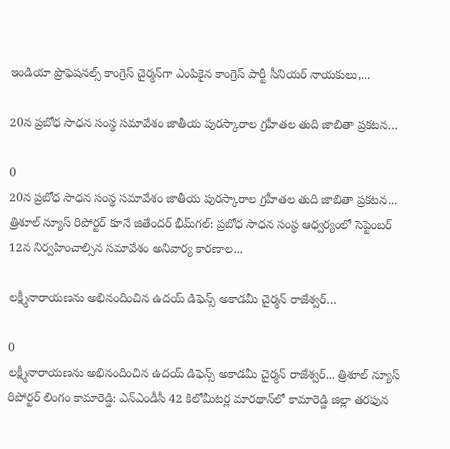ఇండియా ప్రొఫెషనల్స్ కాంగ్రెస్ చైర్మన్‌గా ఎంపికైన కాంగ్రెస్ పార్టీ సీనియర్ నాయకులు,...

20న ప్రబోధ సాధన సంస్థ సమావేశం జాతీయ పురస్కారాల గ్రహీతల తుది జాబితా ప్రకటన…

0
20న ప్రబోధ సాధన సంస్థ సమావేశం జాతీయ పురస్కారాల గ్రహీతల తుది జాబితా ప్రకటన... త్రిశూల్ న్యూస్ రిపోర్టర్ కూనే జితేందర్ భీమ్‌గల్: ప్రబోధ సాధన సంస్థ ఆధ్వర్యంలో సెప్టెంబర్ 12న నిర్వహించాల్సిన సమావేశం అనివార్య కారణాల...

లక్ష్మీనారాయణను అభినందించిన ఉదయ్ డిఫెన్స్ అకాడమీ చైర్మన్ రాజేశ్వర్…

0
లక్ష్మీనారాయణను అభినందించిన ఉదయ్ డిఫెన్స్ అకాడమీ చైర్మన్ రాజేశ్వర్... త్రిశూల్ న్యూస్ రిపోర్టర్ లింగం కామారెడ్డి: ఎన్‌ఎండీసీ 42 కిలోమీటర్ల మారథాన్‌లో కామారెడ్డి జిల్లా తరఫున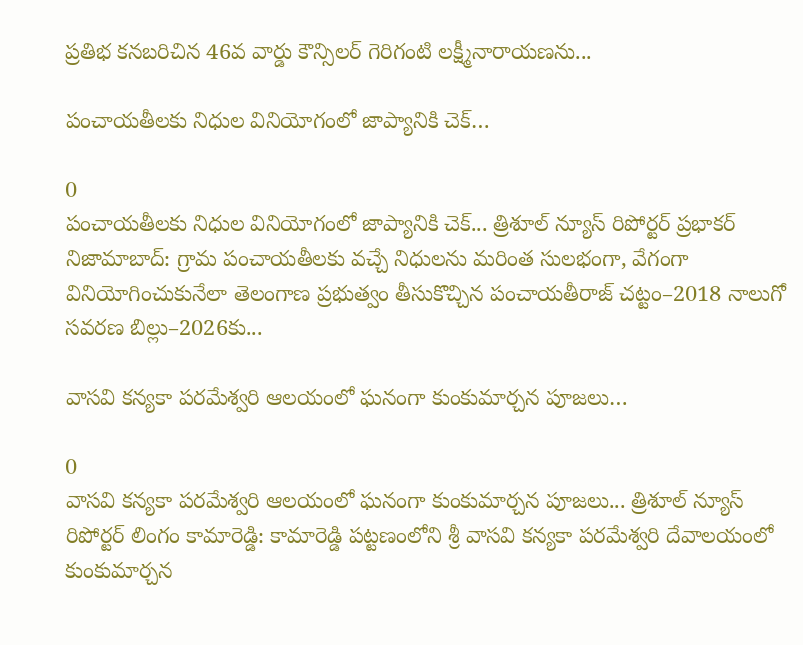ప్రతిభ కనబరిచిన 46వ వార్డు కౌన్సిలర్ గెరిగంటి లక్ష్మీనారాయణను...

పంచాయతీలకు నిధుల వినియోగంలో జాప్యానికి చెక్…

0
పంచాయతీలకు నిధుల వినియోగంలో జాప్యానికి చెక్... త్రిశూల్ న్యూస్ రిపోర్టర్ ప్రభాకర్ నిజామాబాద్: గ్రామ పంచాయతీలకు వచ్చే నిధులను మరింత సులభంగా, వేగంగా వినియోగించుకునేలా తెలంగాణ ప్రభుత్వం తీసుకొచ్చిన పంచాయతీరాజ్ చట్టం–2018 నాలుగో సవరణ బిల్లు–2026కు...

వాసవి కన్యకా పరమేశ్వరి ఆలయంలో ఘనంగా కుంకుమార్చన పూజలు…

0
వాసవి కన్యకా పరమేశ్వరి ఆలయంలో ఘనంగా కుంకుమార్చన పూజలు... త్రిశూల్ న్యూస్ రిపోర్టర్ లింగం కామారెడ్డి: కామారెడ్డి పట్టణంలోని శ్రీ వాసవి కన్యకా పరమేశ్వరి దేవాలయంలో కుంకుమార్చన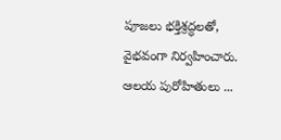పూజలు భక్తిశ్రద్ధలతో, వైభవంగా నిర్వహించారు. ఆలయ పురోహితులు ...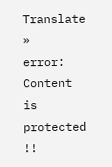Translate »
error: Content is protected !!